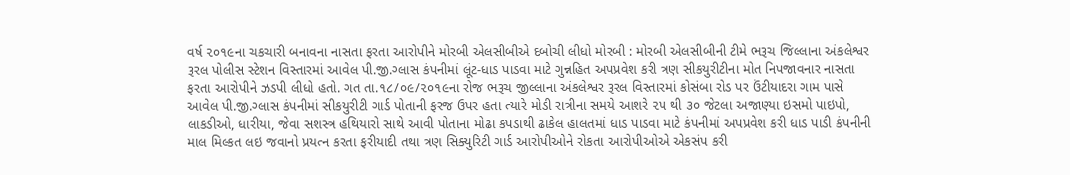વર્ષ ૨૦૧૯ના ચકચારી બનાવના નાસતા ફરતા આરોપીને મોરબી એલસીબીએ દબોચી લીધો મોરબી : મોરબી એલસીબીની ટીમે ભરૂચ જિલ્લાના અંકલેશ્વર રૂરલ પોલીસ સ્ટેશન વિસ્તારમાં આવેલ પી.જી.ગ્લાસ કંપનીમાં લૂંટ-ધાડ પાડવા માટે ગુન્નહિત અપપ્રવેશ કરી ત્રણ સીકયુરીટીના મોત નિપજાવનાર નાસતા ફરતા આરોપીને ઝડપી લીધો હતો. ગત તા.૧૮/૦૯/૨૦૧૯ના રોજ ભરૂચ જીલ્લાના અંકલેશ્વર રૂરલ વિસ્તારમાં કોસંબા રોડ પર ઉંટીયાદરા ગામ પાસે આવેલ પી.જી.ગ્લાસ કંપનીમાં સીકયુરીટી ગાર્ડ પોતાની ફરજ ઉપર હતા ત્યારે મોડી રાત્રીના સમયે આશરે ૨૫ થી ૩૦ જેટલા અજાણ્યા ઇસમો પાઇપો, લાકડીઓ, ધારીયા, જેવા સશસ્ત્ર હથિયારો સાથે આવી પોતાના મોઢા કપડાથી ઢાકેલ હાલતમાં ધાડ પાડવા માટે કંપનીમાં અપપ્રવેશ કરી ધાડ પાડી કંપનીની માલ મિલ્કત લઇ જવાનો પ્રયત્ન કરતા ફરીયાદી તથા ત્રણ સિક્યુરિટી ગાર્ડ આરોપીઓને રોકતા આરોપીઓએ એકસંપ કરી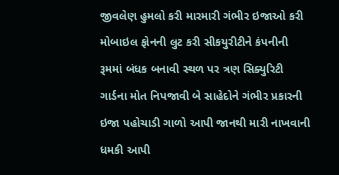જીવલેણ હુમલો કરી મારમારી ગંભીર ઇજાઓ કરી મોબાઇલ ફોનની લુટ કરી સીકયુરીટીને કંપનીની રૂમમાં બંધક બનાવી સ્થળ પર ત્રણ સિક્યુરિટી ગાર્ડના મોત નિપજાવી બે સાહેદોને ગંભીર પ્રકારની ઇજા પહોચાડી ગાળો આપી જાનથી મારી નાખવાની ધમકી આપી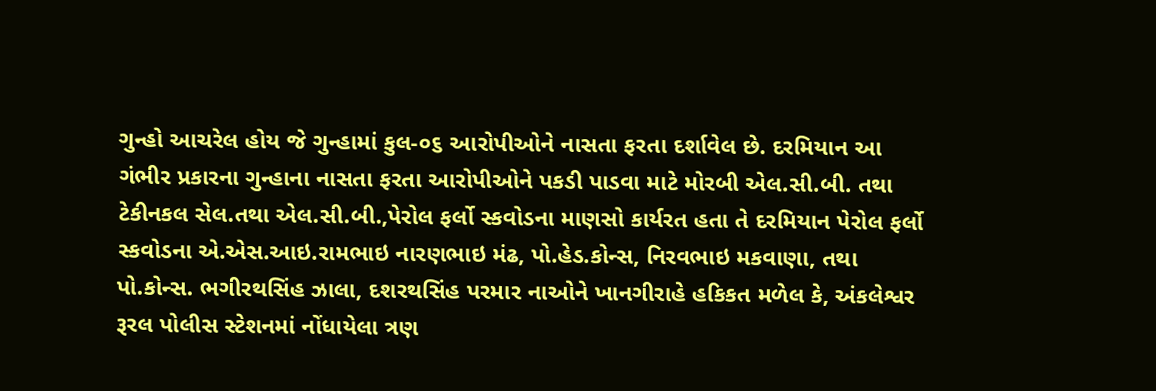ગુન્હો આચરેલ હોય જે ગુન્હામાં કુલ-૦૬ આરોપીઓને નાસતા ફરતા દર્શાવેલ છે. દરમિયાન આ ગંભીર પ્રકારના ગુન્હાના નાસતા ફરતા આરોપીઓને પકડી પાડવા માટે મોરબી એલ.સી.બી. તથા ટેકીનકલ સેલ.તથા એલ.સી.બી.,પેરોલ ફર્લો સ્કવોડના માણસો કાર્યરત હતા તે દરમિયાન પેરોલ ફર્લો સ્કવોડના એ.એસ.આઇ.રામભાઇ નારણભાઇ મંઢ, પો.હેડ.કોન્સ, નિરવભાઇ મકવાણા, તથા પો.કોન્સ. ભગીરથસિંહ ઝાલા, દશરથસિંહ પરમાર નાઓને ખાનગીરાહે હકિકત મળેલ કે, અંકલેશ્વર રૂરલ પોલીસ સ્ટેશનમાં નોંધાયેલા ત્રણ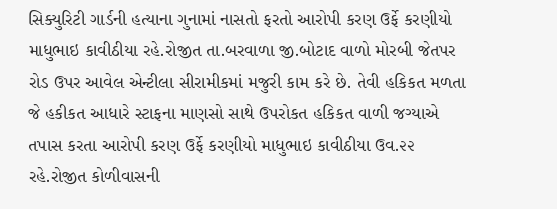સિક્યુરિટી ગાર્ડની હત્યાના ગુનામાં નાસતો ફરતો આરોપી કરણ ઉર્ફે કરણીયો માધુભાઇ કાવીઠીયા રહે.રોજીત તા.બરવાળા જી.બોટાદ વાળો મોરબી જેતપર રોડ ઉપર આવેલ એન્ટીલા સીરામીકમાં મજુરી કામ કરે છે. તેવી હકિકત મળતા જે હકીકત આધારે સ્ટાફના માણસો સાથે ઉપરોકત હકિકત વાળી જગ્યાએ તપાસ કરતા આરોપી કરણ ઉર્ફે કરણીયો માધુભાઇ કાવીઠીયા ઉવ.૨૨ રહે.રોજીત કોળીવાસની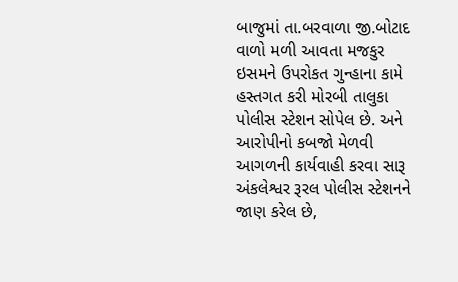બાજુમાં તા.બરવાળા જી.બોટાદ વાળો મળી આવતા મજકુર ઇસમને ઉપરોકત ગુન્હાના કામે હસ્તગત કરી મોરબી તાલુકા પોલીસ સ્ટેશન સોપેલ છે. અને આરોપીનો કબજો મેળવી આગળની કાર્યવાહી કરવા સારૂ અંકલેશ્વર રૂરલ પોલીસ સ્ટેશનને જાણ કરેલ છે,